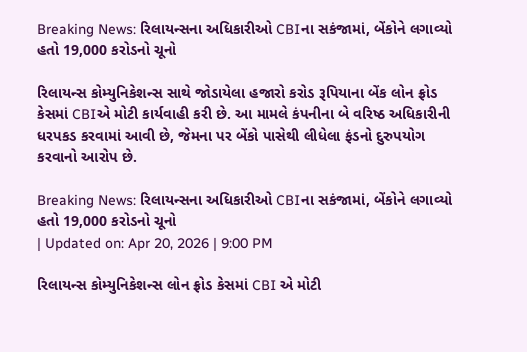Breaking News: રિલાયન્સના અધિકારીઓ CBIના સકંજામાં, બેંકોને લગાવ્યો હતો 19,000 કરોડનો ચૂનો

રિલાયન્સ કોમ્યુનિકેશન્સ સાથે જોડાયેલા હજારો કરોડ રૂપિયાના બેંક લોન ફ્રોડ કેસમાં CBIએ મોટી કાર્યવાહી કરી છે. આ મામલે કંપનીના બે વરિષ્ઠ અધિકારીની ધરપકડ કરવામાં આવી છે, જેમના પર બેંકો પાસેથી લીધેલા ફંડનો દુરુપયોગ કરવાનો આરોપ છે.

Breaking News: રિલાયન્સના અધિકારીઓ CBIના સકંજામાં, બેંકોને લગાવ્યો હતો 19,000 કરોડનો ચૂનો
| Updated on: Apr 20, 2026 | 9:00 PM

રિલાયન્સ કોમ્યુનિકેશન્સ લોન ફ્રોડ કેસમાં CBI એ મોટી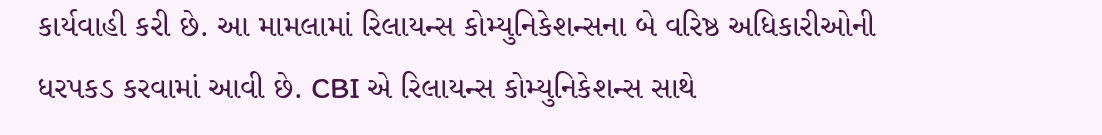કાર્યવાહી કરી છે. આ મામલામાં રિલાયન્સ કોમ્યુનિકેશન્સના બે વરિષ્ઠ અધિકારીઓની ધરપકડ કરવામાં આવી છે. CBI એ રિલાયન્સ કોમ્યુનિકેશન્સ સાથે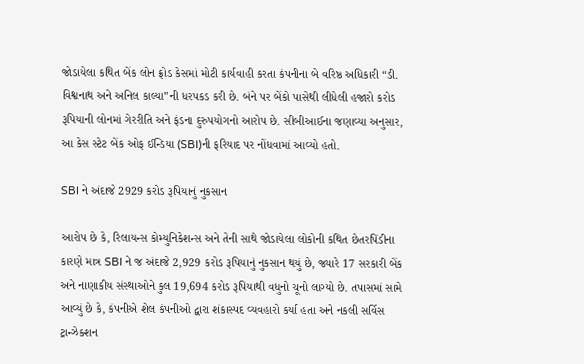જોડાયેલા કથિત બેંક લોન ફ્રોડ કેસમાં મોટી કાર્યવાહી કરતા કંપનીના બે વરિષ્ઠ અધિકારી “ડી. વિશ્વનાથ અને અનિલ કાલ્યા”ની ધરપકડ કરી છે. બંને પર બેંકો પાસેથી લીધેલી હજારો કરોડ રૂપિયાની લોનમાં ગેરરીતિ અને ફંડના દુરુપયોગનો આરોપ છે. સીબીઆઈના જણાવ્યા અનુસાર, આ કેસ સ્ટેટ બેંક ઓફ ઈન્ડિયા (SBI)ની ફરિયાદ પર નોંધવામાં આવ્યો હતો.

SBI ને અંદાજે 2929 કરોડ રૂપિયાનું નુકસાન

આરોપ છે કે, રિલાયન્સ કોમ્યુનિકેશન્સ અને તેની સાથે જોડાયેલા લોકોની કથિત છેતરપિંડીના કારણે માત્ર SBI ને જ અંદાજે 2,929 કરોડ રૂપિયાનું નુકસાન થયું છે, જ્યારે 17 સરકારી બેંક અને નાણાકીય સંસ્થાઓને કુલ 19,694 કરોડ રૂપિયાથી વધુનો ચૂનો લાગ્યો છે. તપાસમાં સામે આવ્યું છે કે, કંપનીએ શેલ કંપનીઓ દ્વારા શંકાસ્પદ વ્યવહારો કર્યા હતા અને નકલી સર્વિસ ટ્રાન્ઝેક્શન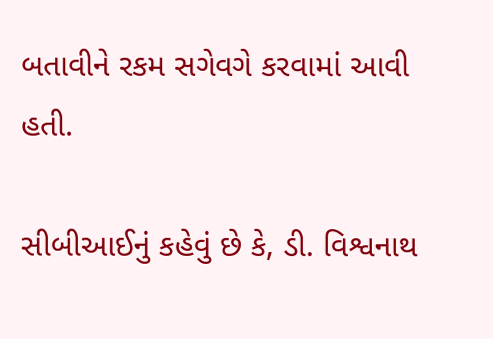બતાવીને રકમ સગેવગે કરવામાં આવી હતી.

સીબીઆઈનું કહેવું છે કે, ડી. વિશ્વનાથ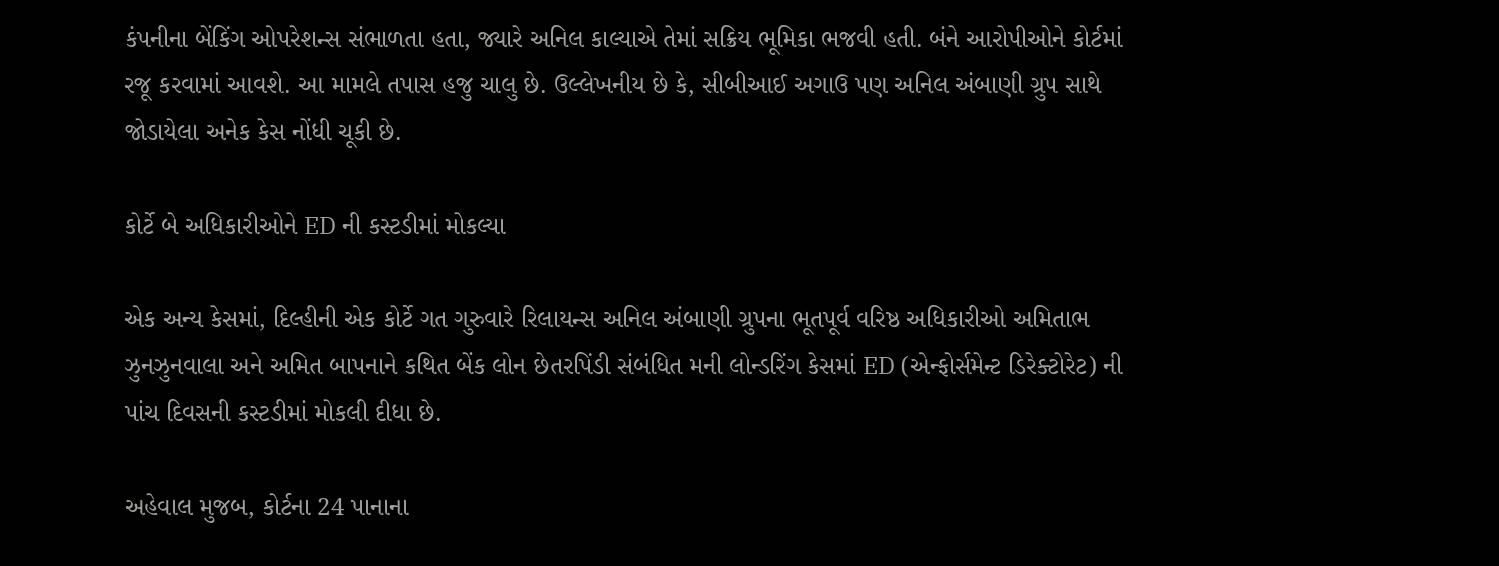કંપનીના બેંકિંગ ઓપરેશન્સ સંભાળતા હતા, જ્યારે અનિલ કાલ્યાએ તેમાં સક્રિય ભૂમિકા ભજવી હતી. બંને આરોપીઓને કોર્ટમાં રજૂ કરવામાં આવશે. આ મામલે તપાસ હજુ ચાલુ છે. ઉલ્લેખનીય છે કે, સીબીઆઈ અગાઉ પણ અનિલ અંબાણી ગ્રુપ સાથે જોડાયેલા અનેક કેસ નોંધી ચૂકી છે.

કોર્ટે બે અધિકારીઓને ED ની કસ્ટડીમાં મોકલ્યા

એક અન્ય કેસમાં, દિલ્હીની એક કોર્ટે ગત ગુરુવારે રિલાયન્સ અનિલ અંબાણી ગ્રુપના ભૂતપૂર્વ વરિષ્ઠ અધિકારીઓ અમિતાભ ઝુનઝુનવાલા અને અમિત બાપનાને કથિત બેંક લોન છેતરપિંડી સંબંધિત મની લોન્ડરિંગ કેસમાં ED (એન્ફોર્સમેન્ટ ડિરેક્ટોરેટ) ની પાંચ દિવસની કસ્ટડીમાં મોકલી દીધા છે.

અહેવાલ મુજબ, કોર્ટના 24 પાનાના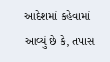આદેશમાં કહેવામાં આવ્યું છે કે, તપાસ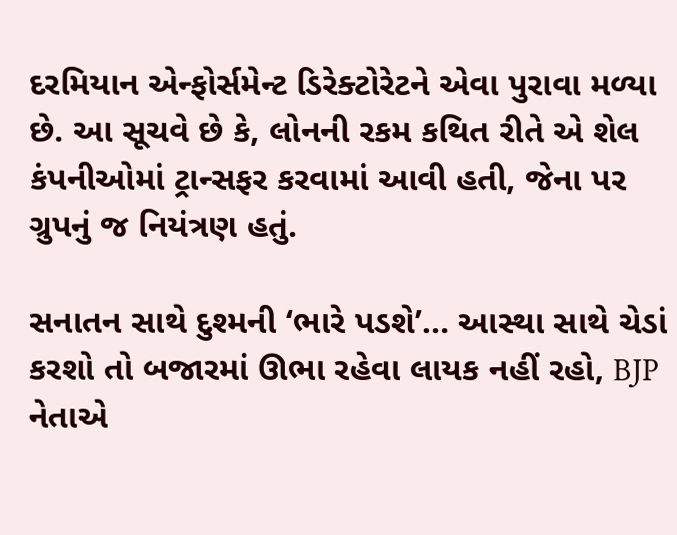દરમિયાન એન્ફોર્સમેન્ટ ડિરેક્ટોરેટને એવા પુરાવા મળ્યા છે. આ સૂચવે છે કે, લોનની રકમ કથિત રીતે એ શેલ કંપનીઓમાં ટ્રાન્સફર કરવામાં આવી હતી, જેના પર ગ્રુપનું જ નિયંત્રણ હતું.

સનાતન સાથે દુશ્મની ‘ભારે પડશે’… આસ્થા સાથે ચેડાં કરશો તો બજારમાં ઊભા રહેવા લાયક નહીં રહો, BJP નેતાએ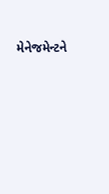મેનેજમેન્ટને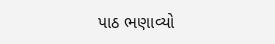પાઠ ભણાવ્યો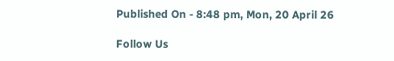Published On - 8:48 pm, Mon, 20 April 26

Follow Us